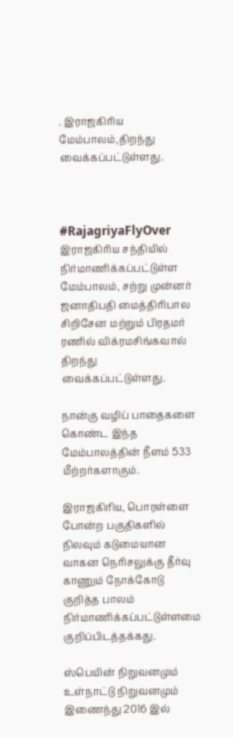. இராஜகிரிய மேம்பாலம்,திறந்து வைக்கப்பட்டுள்ளது.



#RajagriyaFlyOver
இராஜகிரிய சந்தியில் நிர்மாணிக்கப்பட்டுள்ள மேம்பாலம், சற்று முன்னர் ஜனாதிபதி மைத்திரிபால சிறிசேன மற்றும் பிரதமர் ரணில் விக்ரமசிங்கவால் திறந்து வைக்கப்பட்டுள்ளது.

நான்கு வழிப் பாதைகளை கொண்ட இந்த மேம்பாலத்தின் நீளம் 533 மீற்றர்களாகும்.

இராஜகிரிய, பொரள்ளை போன்ற பகுதிகளில் நிலவும் கடுமையான வாகன நெரிசலுக்கு தீர்வு காணும் நோக்கோடு குறித்த பாலம் நிர்மாணிக்கப்பட்டுள்ளமை குறிப்பிடத்தக்கது.

ஸ்பெயின் நிறுவனமும் உள்நாட்டு நிறுவனமும் இணைந்து 2016 இல்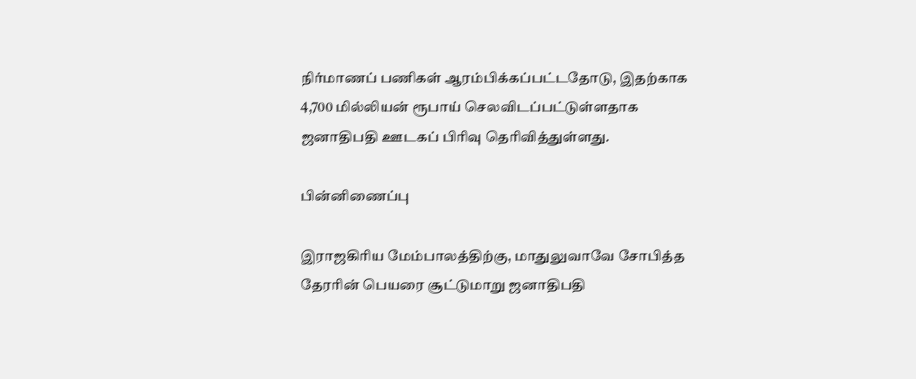நிர்மாணப் பணிகள் ஆரம்பிக்கப்பட்டதோடு, இதற்காக 4,700 மில்லியன் ரூபாய் செலவிடப்பட்டுள்ளதாக ஜனாதிபதி ஊடகப் பிரிவு தெரிவித்துள்ளது.

பின்னிணைப்பு

இராஜகிரிய மேம்பாலத்திற்கு, மாதுலுவாவே சோபித்த தேரரின் பெயரை சூட்டுமாறு ஜனாதிபதி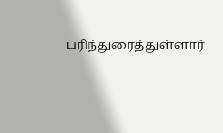பரிந்துரைத்துள்ளார்